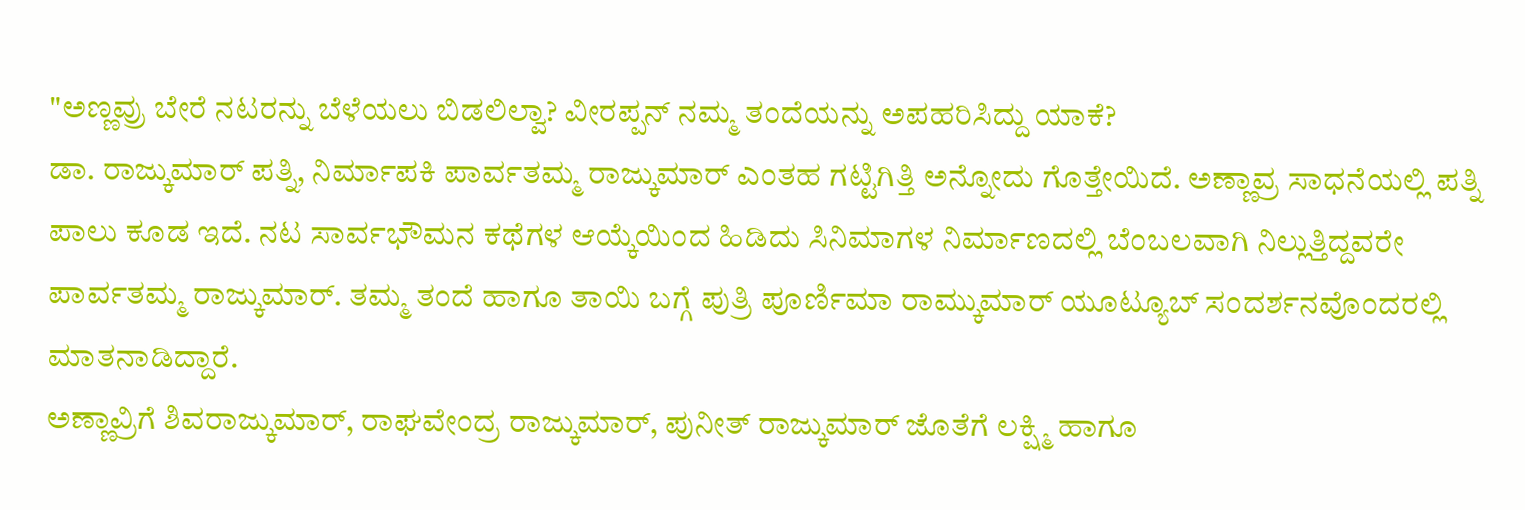"ಅಣ್ಣವ್ರು ಬೇರೆ ನಟರನ್ನು ಬೆಳೆಯಲು ಬಿಡಲಿಲ್ವಾ? ವೀರಪ್ಪನ್ ನಮ್ಮ ತಂದೆಯನ್ನು ಅಪಹರಿಸಿದ್ದು ಯಾಕೆ?
ಡಾ. ರಾಜ್ಕುಮಾರ್ ಪತ್ನಿ, ನಿರ್ಮಾಪಕಿ ಪಾರ್ವತಮ್ಮ ರಾಜ್ಕುಮಾರ್ ಎಂತಹ ಗಟ್ಟಿಗಿತ್ತಿ ಅನ್ನೋದು ಗೊತ್ತೇಯಿದೆ. ಅಣ್ಣಾವ್ರ ಸಾಧನೆಯಲ್ಲಿ ಪತ್ನಿ ಪಾಲು ಕೂಡ ಇದೆ. ನಟ ಸಾರ್ವಭೌಮನ ಕಥೆಗಳ ಆಯ್ಕೆಯಿಂದ ಹಿಡಿದು ಸಿನಿಮಾಗಳ ನಿರ್ಮಾಣದಲ್ಲಿ ಬೆಂಬಲವಾಗಿ ನಿಲ್ಲುತ್ತಿದ್ದವರೇ ಪಾರ್ವತಮ್ಮ ರಾಜ್ಕುಮಾರ್. ತಮ್ಮ ತಂದೆ ಹಾಗೂ ತಾಯಿ ಬಗ್ಗೆ ಪುತ್ರಿ ಪೂರ್ಣಿಮಾ ರಾಮ್ಕುಮಾರ್ ಯೂಟ್ಯೂಬ್ ಸಂದರ್ಶನವೊಂದರಲ್ಲಿ ಮಾತನಾಡಿದ್ದಾರೆ.
ಅಣ್ಣಾವ್ರಿಗೆ ಶಿವರಾಜ್ಕುಮಾರ್, ರಾಘವೇಂದ್ರ ರಾಜ್ಕುಮಾರ್, ಪುನೀತ್ ರಾಜ್ಕುಮಾರ್ ಜೊತೆಗೆ ಲಕ್ಷ್ಮಿ ಹಾಗೂ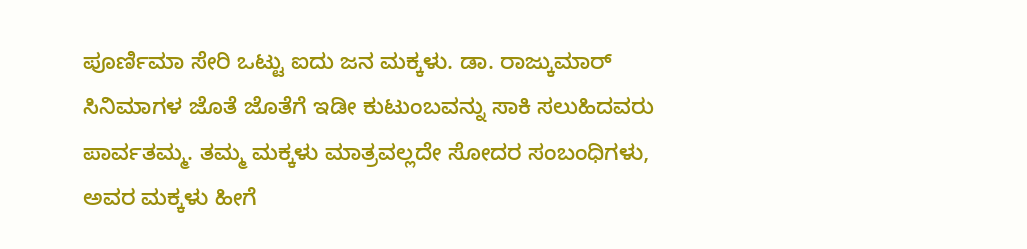ಪೂರ್ಣಿಮಾ ಸೇರಿ ಒಟ್ಟು ಐದು ಜನ ಮಕ್ಕಳು. ಡಾ. ರಾಜ್ಕುಮಾರ್ ಸಿನಿಮಾಗಳ ಜೊತೆ ಜೊತೆಗೆ ಇಡೀ ಕುಟುಂಬವನ್ನು ಸಾಕಿ ಸಲುಹಿದವರು ಪಾರ್ವತಮ್ಮ. ತಮ್ಮ ಮಕ್ಕಳು ಮಾತ್ರವಲ್ಲದೇ ಸೋದರ ಸಂಬಂಧಿಗಳು, ಅವರ ಮಕ್ಕಳು ಹೀಗೆ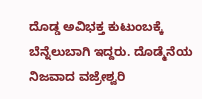ದೊಡ್ಡ ಅವಿಭಕ್ತ ಕುಟುಂಬಕ್ಕೆ ಬೆನ್ನೆಲುಬಾಗಿ ಇದ್ದರು. ದೊಡ್ಮೆನೆಯ ನಿಜವಾದ ವಜ್ರೇಶ್ವರಿ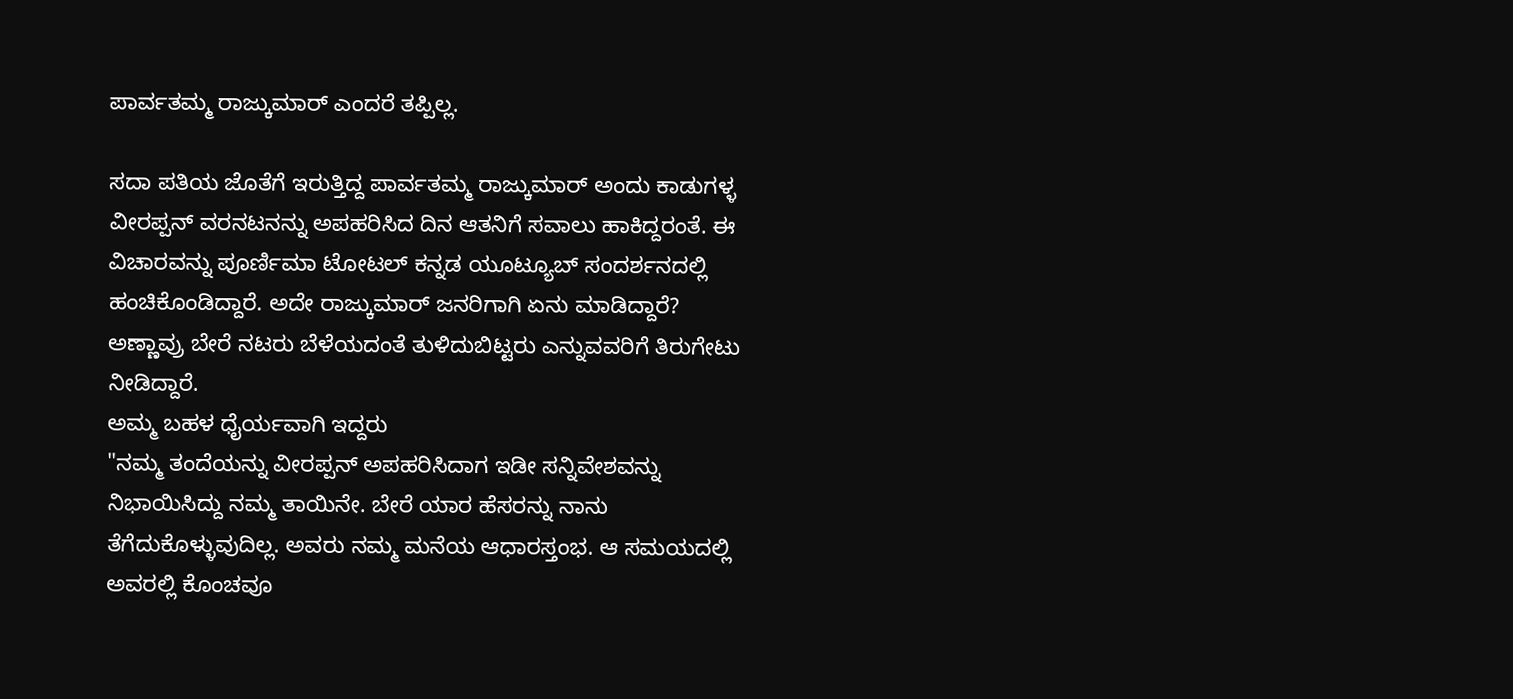ಪಾರ್ವತಮ್ಮ ರಾಜ್ಕುಮಾರ್ ಎಂದರೆ ತಪ್ಪಿಲ್ಲ.

ಸದಾ ಪತಿಯ ಜೊತೆಗೆ ಇರುತ್ತಿದ್ದ ಪಾರ್ವತಮ್ಮ ರಾಜ್ಕುಮಾರ್ ಅಂದು ಕಾಡುಗಳ್ಳ ವೀರಪ್ಪನ್ ವರನಟನನ್ನು ಅಪಹರಿಸಿದ ದಿನ ಆತನಿಗೆ ಸವಾಲು ಹಾಕಿದ್ದರಂತೆ. ಈ ವಿಚಾರವನ್ನು ಪೂರ್ಣಿಮಾ ಟೋಟಲ್ ಕನ್ನಡ ಯೂಟ್ಯೂಬ್ ಸಂದರ್ಶನದಲ್ಲಿ ಹಂಚಿಕೊಂಡಿದ್ದಾರೆ. ಅದೇ ರಾಜ್ಕುಮಾರ್ ಜನರಿಗಾಗಿ ಏನು ಮಾಡಿದ್ದಾರೆ? ಅಣ್ಣಾವ್ರು ಬೇರೆ ನಟರು ಬೆಳೆಯದಂತೆ ತುಳಿದುಬಿಟ್ಟರು ಎನ್ನುವವರಿಗೆ ತಿರುಗೇಟು ನೀಡಿದ್ದಾರೆ.
ಅಮ್ಮ ಬಹಳ ಧೈರ್ಯವಾಗಿ ಇದ್ದರು
"ನಮ್ಮ ತಂದೆಯನ್ನು ವೀರಪ್ಪನ್ ಅಪಹರಿಸಿದಾಗ ಇಡೀ ಸನ್ನಿವೇಶವನ್ನು ನಿಭಾಯಿಸಿದ್ದು ನಮ್ಮ ತಾಯಿನೇ. ಬೇರೆ ಯಾರ ಹೆಸರನ್ನು ನಾನು ತೆಗೆದುಕೊಳ್ಳುವುದಿಲ್ಲ. ಅವರು ನಮ್ಮ ಮನೆಯ ಆಧಾರಸ್ತಂಭ. ಆ ಸಮಯದಲ್ಲಿ ಅವರಲ್ಲಿ ಕೊಂಚವೂ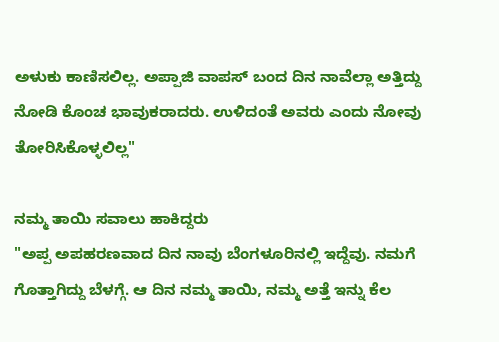ಅಳುಕು ಕಾಣಿಸಲಿಲ್ಲ. ಅಪ್ಪಾಜಿ ವಾಪಸ್ ಬಂದ ದಿನ ನಾವೆಲ್ಲಾ ಅತ್ತಿದ್ದು ನೋಡಿ ಕೊಂಚ ಭಾವುಕರಾದರು. ಉಳಿದಂತೆ ಅವರು ಎಂದು ನೋವು ತೋರಿಸಿಕೊಳ್ಳಲಿಲ್ಲ"

ನಮ್ಮ ತಾಯಿ ಸವಾಲು ಹಾಕಿದ್ದರು
"ಅಪ್ಪ ಅಪಹರಣವಾದ ದಿನ ನಾವು ಬೆಂಗಳೂರಿನಲ್ಲಿ ಇದ್ದೆವು. ನಮಗೆ ಗೊತ್ತಾಗಿದ್ದು ಬೆಳಗ್ಗೆ. ಆ ದಿನ ನಮ್ಮ ತಾಯಿ, ನಮ್ಮ ಅತ್ತೆ ಇನ್ನು ಕೆಲ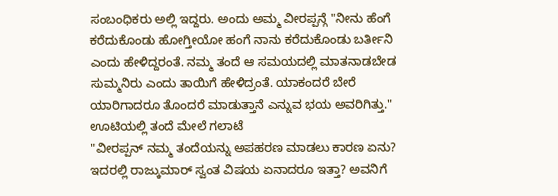ಸಂಬಂಧಿಕರು ಅಲ್ಲಿ ಇದ್ದರು. ಅಂದು ಅಮ್ಮ ವೀರಪ್ಪನ್ಗೆ "ನೀನು ಹೆಂಗೆ ಕರೆದುಕೊಂಡು ಹೋಗ್ತೀಯೋ ಹಂಗೆ ನಾನು ಕರೆದುಕೊಂಡು ಬರ್ತೀನಿ ಎಂದು ಹೇಳಿದ್ದರಂತೆ. ನಮ್ಮ ತಂದೆ ಆ ಸಮಯದಲ್ಲಿ ಮಾತನಾಡಬೇಡ ಸುಮ್ಮನಿರು ಎಂದು ತಾಯಿಗೆ ಹೇಳಿದ್ರಂತೆ. ಯಾಕಂದರೆ ಬೇರೆ ಯಾರಿಗಾದರೂ ತೊಂದರೆ ಮಾಡುತ್ತಾನೆ ಎನ್ನುವ ಭಯ ಅವರಿಗಿತ್ತು."
ಊಟಿಯಲ್ಲಿ ತಂದೆ ಮೇಲೆ ಗಲಾಟೆ
"ವೀರಪ್ಪನ್ ನಮ್ಮ ತಂದೆಯನ್ನು ಅಪಹರಣ ಮಾಡಲು ಕಾರಣ ಏನು? ಇದರಲ್ಲಿ ರಾಜ್ಕುಮಾರ್ ಸ್ವಂತ ವಿಷಯ ಏನಾದರೂ ಇತ್ತಾ? ಅವನಿಗೆ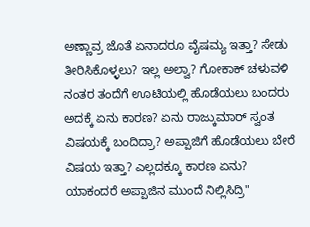ಅಣ್ಣಾವ್ರ ಜೊತೆ ಏನಾದರೂ ವೈಷಮ್ಯ ಇತ್ತಾ? ಸೇಡು ತೀರಿಸಿಕೊಳ್ಳಲು? ಇಲ್ಲ ಅಲ್ವಾ? ಗೋಕಾಕ್ ಚಳುವಳಿ ನಂತರ ತಂದೆಗೆ ಊಟಿಯಲ್ಲಿ ಹೊಡೆಯಲು ಬಂದರು ಅದಕ್ಕೆ ಏನು ಕಾರಣ? ಏನು ರಾಜ್ಕುಮಾರ್ ಸ್ವಂತ ವಿಷಯಕ್ಕೆ ಬಂದಿದ್ರಾ? ಅಪ್ಪಾಜಿಗೆ ಹೊಡೆಯಲು ಬೇರೆ ವಿಷಯ ಇತ್ತಾ? ಎಲ್ಲದಕ್ಕೂ ಕಾರಣ ಏನು? ಯಾಕಂದರೆ ಅಪ್ಪಾಜಿನ ಮುಂದೆ ನಿಲ್ಲಿಸಿದ್ರಿ"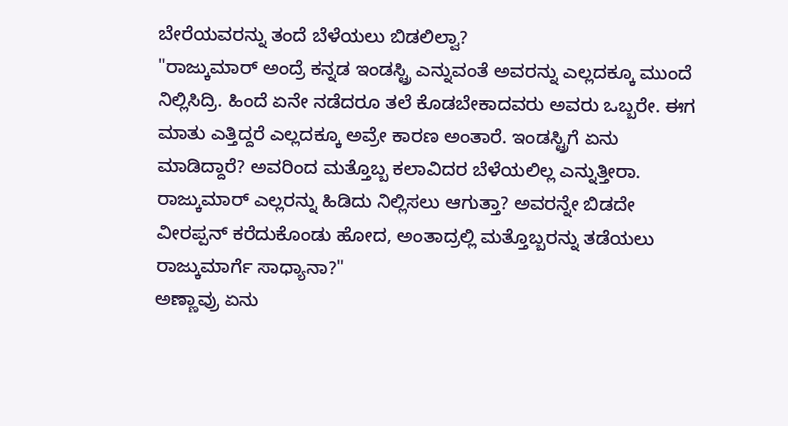ಬೇರೆಯವರನ್ನು ತಂದೆ ಬೆಳೆಯಲು ಬಿಡಲಿಲ್ವಾ?
"ರಾಜ್ಕುಮಾರ್ ಅಂದ್ರೆ ಕನ್ನಡ ಇಂಡಸ್ಟ್ರಿ ಎನ್ನುವಂತೆ ಅವರನ್ನು ಎಲ್ಲದಕ್ಕೂ ಮುಂದೆ ನಿಲ್ಲಿಸಿದ್ರಿ. ಹಿಂದೆ ಏನೇ ನಡೆದರೂ ತಲೆ ಕೊಡಬೇಕಾದವರು ಅವರು ಒಬ್ಬರೇ. ಈಗ ಮಾತು ಎತ್ತಿದ್ದರೆ ಎಲ್ಲದಕ್ಕೂ ಅವ್ರೇ ಕಾರಣ ಅಂತಾರೆ. ಇಂಡಸ್ಟ್ರಿಗೆ ಏನು ಮಾಡಿದ್ದಾರೆ? ಅವರಿಂದ ಮತ್ತೊಬ್ಬ ಕಲಾವಿದರ ಬೆಳೆಯಲಿಲ್ಲ ಎನ್ನುತ್ತೀರಾ. ರಾಜ್ಕುಮಾರ್ ಎಲ್ಲರನ್ನು ಹಿಡಿದು ನಿಲ್ಲಿಸಲು ಆಗುತ್ತಾ? ಅವರನ್ನೇ ಬಿಡದೇ ವೀರಪ್ಪನ್ ಕರೆದುಕೊಂಡು ಹೋದ, ಅಂತಾದ್ರಲ್ಲಿ ಮತ್ತೊಬ್ಬರನ್ನು ತಡೆಯಲು ರಾಜ್ಕುಮಾರ್ಗೆ ಸಾಧ್ಯಾನಾ?"
ಅಣ್ಣಾವ್ರು ಏನು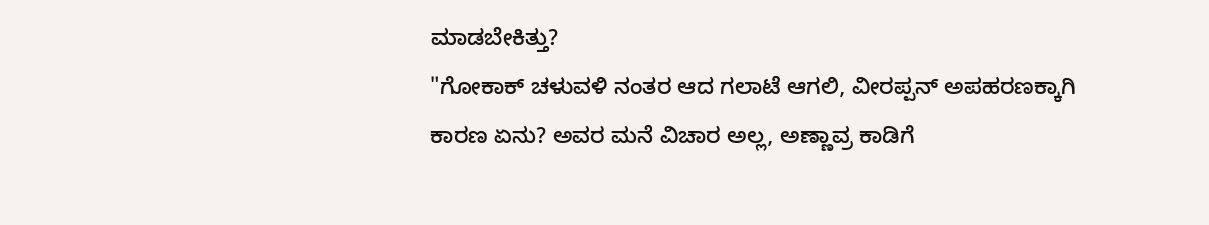ಮಾಡಬೇಕಿತ್ತು?
"ಗೋಕಾಕ್ ಚಳುವಳಿ ನಂತರ ಆದ ಗಲಾಟೆ ಆಗಲಿ, ವೀರಪ್ಪನ್ ಅಪಹರಣಕ್ಕಾಗಿ ಕಾರಣ ಏನು? ಅವರ ಮನೆ ವಿಚಾರ ಅಲ್ಲ, ಅಣ್ಣಾವ್ರ ಕಾಡಿಗೆ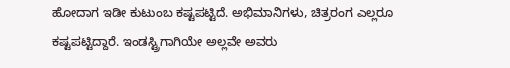ಹೋದಾಗ ಇಡೀ ಕುಟುಂಬ ಕಷ್ಟಪಟ್ಟಿದೆ. ಅಭಿಮಾನಿಗಳು, ಚಿತ್ರರಂಗ ಎಲ್ಲರೂ ಕಷ್ಟಪಟ್ಟಿದ್ದಾರೆ. ಇಂಡಸ್ಟ್ರಿಗಾಗಿಯೇ ಅಲ್ಲವೇ ಅವರು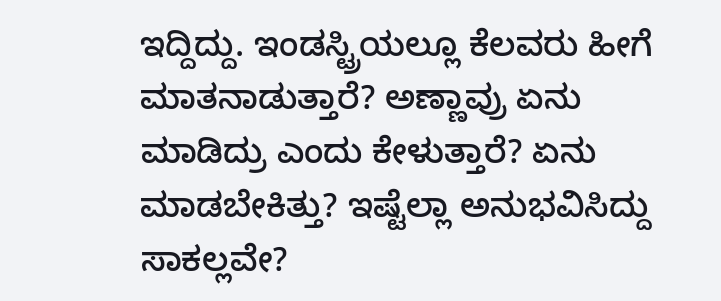ಇದ್ದಿದ್ದು. ಇಂಡಸ್ಟ್ರಿಯಲ್ಲೂ ಕೆಲವರು ಹೀಗೆ ಮಾತನಾಡುತ್ತಾರೆ? ಅಣ್ಣಾವ್ರು ಏನು ಮಾಡಿದ್ರು ಎಂದು ಕೇಳುತ್ತಾರೆ? ಏನು ಮಾಡಬೇಕಿತ್ತು? ಇಷ್ಟೆಲ್ಲಾ ಅನುಭವಿಸಿದ್ದು ಸಾಕಲ್ಲವೇ?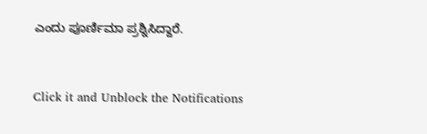ಎಂದು ಪೂರ್ಣಿಮಾ ಪ್ರಶ್ನಿಸಿದ್ದಾರೆ.


Click it and Unblock the Notifications